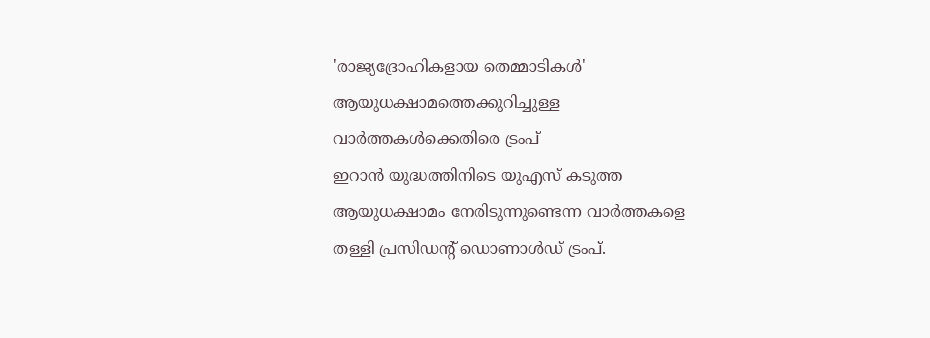'രാജ്യദ്രോഹികളായ തെമ്മാടികൾ' ആയുധക്ഷാമത്തെക്കുറിച്ചുള്ള വാർത്തകൾക്കെതിരെ ട്രംപ്
ഇറാൻ യുദ്ധത്തിനിടെ യുഎസ് കടുത്ത ആയുധക്ഷാമം നേരിടുന്നുണ്ടെന്ന വാർത്തകളെ തള്ളി പ്രസിഡൻ്റ് ഡൊണാൾഡ് ട്രംപ്.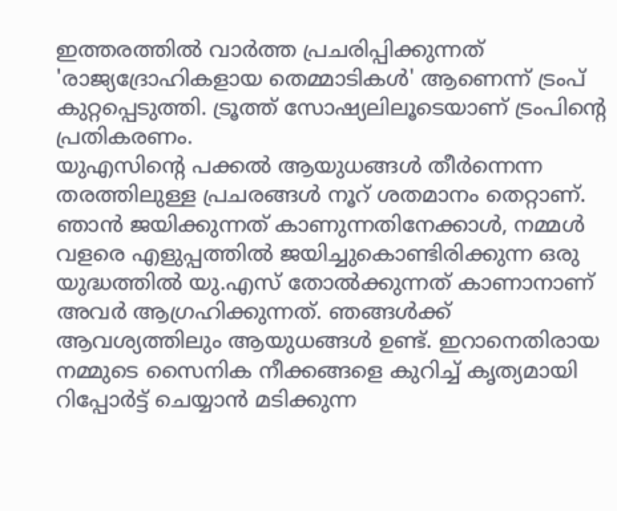ഇത്തരത്തിൽ വാർത്ത പ്രചരിപ്പിക്കുന്നത് 'രാജ്യദ്രോഹികളായ തെമ്മാടികൾ' ആണെന്ന് ട്രംപ് കുറ്റപ്പെടുത്തി. ട്രൂത്ത് സോഷ്യലിലൂടെയാണ് ട്രംപിൻ്റെ പ്രതികരണം.
യുഎസിൻ്റെ പക്കൽ ആയുധങ്ങൾ തീർന്നെന്ന തരത്തിലുള്ള പ്രചരങ്ങൾ നൂറ് ശതമാനം തെറ്റാണ്. ഞാൻ ജയിക്കുന്നത് കാണുന്നതിനേക്കാൾ, നമ്മൾ വളരെ എളുപ്പത്തിൽ ജയിച്ചുകൊണ്ടിരിക്കുന്ന ഒരു യുദ്ധത്തിൽ യു.എസ് തോൽക്കുന്നത് കാണാനാണ് അവർ ആഗ്രഹിക്കുന്നത്. ഞങ്ങൾക്ക് ആവശ്യത്തിലും ആയുധങ്ങൾ ഉണ്ട്. ഇറാനെതിരായ നമ്മുടെ സൈനിക നീക്കങ്ങളെ കുറിച്ച് കൃത്യമായി റിപ്പോർട്ട് ചെയ്യാൻ മടിക്കുന്ന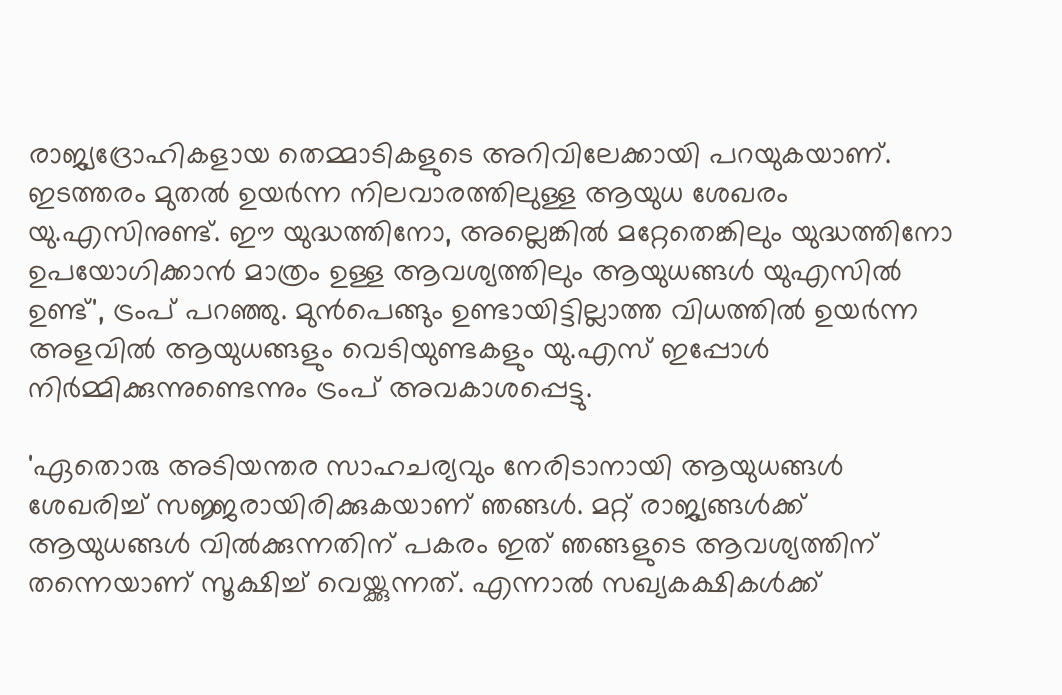രാജ്യദ്രോഹികളായ തെമ്മാടികളുടെ അറിവിലേക്കായി പറയുകയാണ്. ഇടത്തരം മുതൽ ഉയർന്ന നിലവാരത്തിലുള്ള ആയുധ ശേഖരം യു.എസിനുണ്ട്. ഈ യുദ്ധത്തിനോ, അല്ലെങ്കിൽ മറ്റേതെങ്കിലും യുദ്ധത്തിനോ ഉപയോഗിക്കാൻ മാത്രം ഉള്ള ആവശ്യത്തിലും ആയുധങ്ങൾ യുഎസിൽ ഉണ്ട്', ട്രംപ് പറഞ്ഞു. മുൻപെങ്ങും ഉണ്ടായിട്ടില്ലാത്ത വിധത്തിൽ ഉയർന്ന അളവിൽ ആയുധങ്ങളും വെടിയുണ്ടകളും യു.എസ് ഇപ്പോൾ നിർമ്മിക്കുന്നുണ്ടെന്നും ട്രംപ് അവകാശപ്പെട്ടു.

'ഏതൊരു അടിയന്തര സാഹചര്യവും നേരിടാനായി ആയുധങ്ങൾ ശേഖരിച്ച് സജ്ജരായിരിക്കുകയാണ് ഞങ്ങൾ. മറ്റ് രാജ്യങ്ങൾക്ക് ആയുധങ്ങൾ വിൽക്കുന്നതിന് പകരം ഇത് ഞങ്ങളുടെ ആവശ്യത്തിന് തന്നെയാണ് സൂക്ഷിച്ച് വെയ്ക്കുന്നത്. എന്നാൽ സഖ്യകക്ഷികൾക്ക്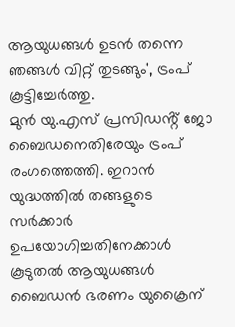ആയുധങ്ങൾ ഉടൻ തന്നെ ഞങ്ങൾ വിറ്റ് തുടങ്ങും', ട്രംപ് കൂട്ടിച്ചേർത്തു.
മുൻ യു.എസ് പ്രസിഡൻ്റ് ജോ ബൈഡനെതിരേയും ട്രംപ് രംഗത്തെത്തി. ഇറാൻ യുദ്ധത്തിൽ തങ്ങളുടെ സർക്കാർ ഉപയോഗിച്ചതിനേക്കാൾ കൂടുതൽ ആയുധങ്ങൾ ബൈഡൻ ഭരണം യുക്രൈന്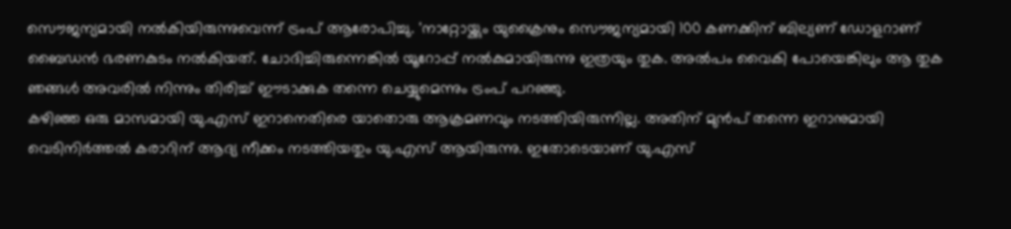സൌജന്യമായി നൽകിയിരുന്നുവെന്ന് ട്രംപ് ആരോപിച്ചു. 'നാറ്റോയ്ക്കും യുക്രൈനും സൌജന്യമായി 100 കണക്കിന് ബില്യണ് ഡോളറാണ് ബൈഡൻ ഭരണകുടം നൽകിയത്. ചോദിച്ചിരുന്നെങ്കിൽ യൂറോപ്പ് നൽകുമായിരുന്നു ഇത്രയും തുക. അൽപം വൈകി പോയെങ്കിലും ആ തുക ഞങ്ങൾ അവരിൽ നിന്നും തിരിച്ച് ഈടാക്കുക തന്നെ ചെയ്യുമെന്നും ട്രംപ് പറഞ്ഞു.
കഴിഞ്ഞ ഒരു മാസമായി യു.എസ് ഇറാനെതിരെ യാതൊരു ആക്രമണവും നടത്തിയിരുന്നില്ല. അതിന് മുൻപ് തന്നെ ഇറാനുമായി വെടിനിർത്തൽ കരാറിന് ആദ്യ നീക്കം നടത്തിയതും യു.എസ് ആയിരുന്നു. ഇതോടെയാണ് യു.എസ്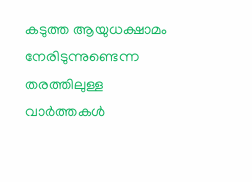കടുത്ത ആയുധക്ഷാമം നേരിടുന്നുണ്ടെന്ന തരത്തിലുള്ള വാർത്തകൾ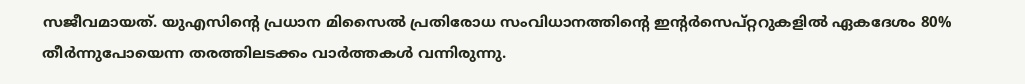സജീവമായത്. യുഎസിന്റെ പ്രധാന മിസൈൽ പ്രതിരോധ സംവിധാനത്തിന്റെ ഇന്റർസെപ്റ്ററുകളിൽ ഏകദേശം 80% തീർന്നുപോയെന്ന തരത്തിലടക്കം വാർത്തകൾ വന്നിരുന്നു.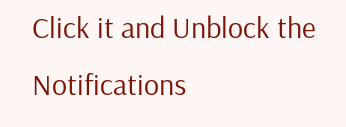Click it and Unblock the Notifications